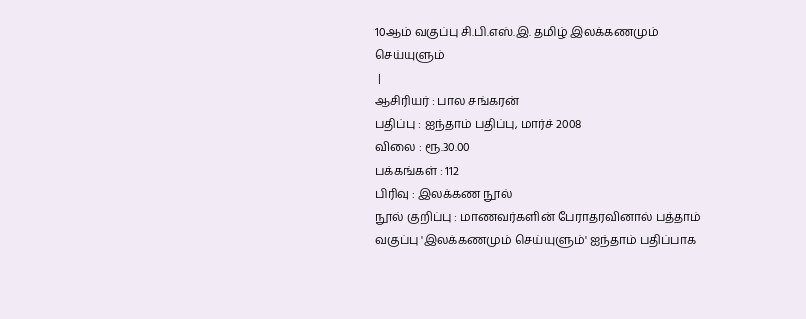10ஆம் வகுப்பு சி.பி.எஸ்.இ. தமிழ் இலக்கணமும் செய்யுளும்
 |
ஆசிரியர் : பால சங்கரன்
பதிப்பு : ஐந்தாம் பதிப்பு, மார்ச் 2008
விலை : ரூ.30.00
பக்கங்கள் : 112
பிரிவு : இலக்கண நூல்
நூல் குறிப்பு : மாணவர்களின் பேராதரவினால் பத்தாம் வகுப்பு 'இலக்கணமும் செய்யுளும்' ஐந்தாம் பதிப்பாக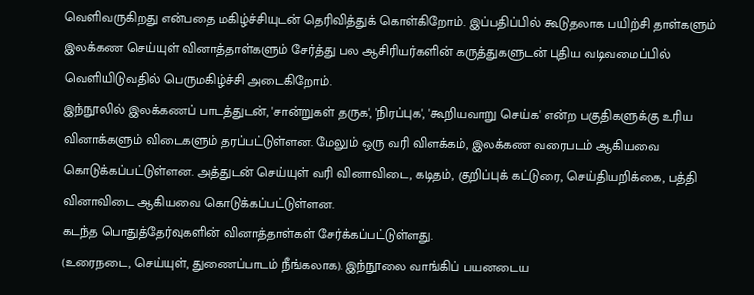வெளிவருகிறது என்பதை மகிழ்ச்சியுடன் தெரிவித்துக் கொள்கிறோம். இப்பதிப்பில் கூடுதலாக பயிற்சி தாள்களும் இலக்கண செய்யுள் வினாத்தாள்களும் சேர்த்து பல ஆசிரியர்களின் கருத்துகளுடன் புதிய வடிவமைப்பில் வெளியிடுவதில் பெருமகிழ்ச்சி அடைகிறோம்.
இந்நூலில் இலக்கணப் பாடத்துடன், 'சான்றுகள் தருக', 'நிரப்புக', 'கூறியவாறு செய்க' என்ற பகுதிகளுக்கு உரிய வினாக்களும் விடைகளும் தரப்பட்டுள்ளன. மேலும் ஒரு வரி விளக்கம், இலக்கண வரைபடம் ஆகியவை கொடுக்கப்பட்டுள்ளன. அத்துடன் செய்யுள் வரி வினாவிடை, கடிதம், குறிப்புக் கட்டுரை, செய்தியறிக்கை, பத்தி வினாவிடை ஆகியவை கொடுக்கப்பட்டுள்ளன.
கடந்த பொதுத்தேர்வுகளின் வினாத்தாள்கள் சேர்க்கப்பட்டுள்ளது.
(உரைநடை, செய்யுள், துணைப்பாடம் நீங்கலாக). இந்நூலை வாங்கிப் பயனடைய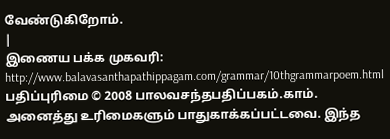வேண்டுகிறோம்.
|
இணைய பக்க முகவரி:
http://www.balavasanthapathippagam.com/grammar/10thgrammarpoem.html
பதிப்புரிமை © 2008 பாலவசந்தபதிப்பகம்.காம். அனைத்து உரிமைகளும் பாதுகாக்கப்பட்டவை. இந்த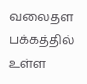வலைதள பக்கத்தில் உள்ள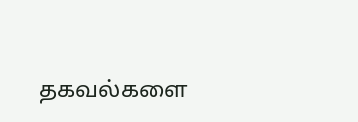தகவல்களை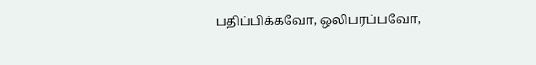பதிப்பிக்கவோ, ஒலிபரப்பவோ,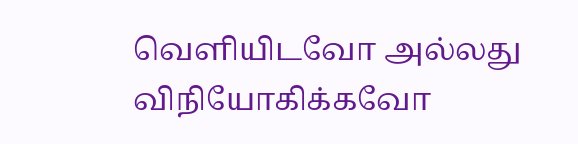வெளியிடவோ அல்லது விநியோகிக்கவோ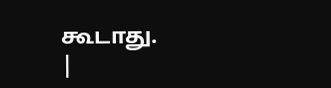கூடாது.
|